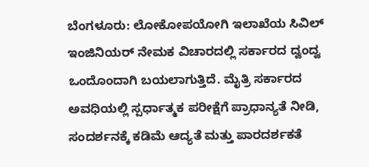ಬೆಂಗಳೂರು: ಲೋಕೋಪಯೋಗಿ ಇಲಾಖೆಯ ಸಿವಿಲ್ ಇಂಜಿನಿಯರ್ ನೇಮಕ ವಿಚಾರದಲ್ಲಿ ಸರ್ಕಾರದ ದ್ವಂದ್ವ ಒಂದೊಂದಾಗಿ ಬಯಲಾಗುತ್ತಿದೆ. ಮೈತ್ರಿ ಸರ್ಕಾರದ ಅವಧಿಯಲ್ಲಿ ಸ್ಪರ್ಧಾತ್ಮಕ ಪರೀಕ್ಷೆಗೆ ಪ್ರಾಧಾನ್ಯತೆ ನೀಡಿ, ಸಂದರ್ಶನಕ್ಕೆ ಕಡಿಮೆ ಆದ್ಯತೆ ಮತ್ತು ಪಾರದರ್ಶಕತೆ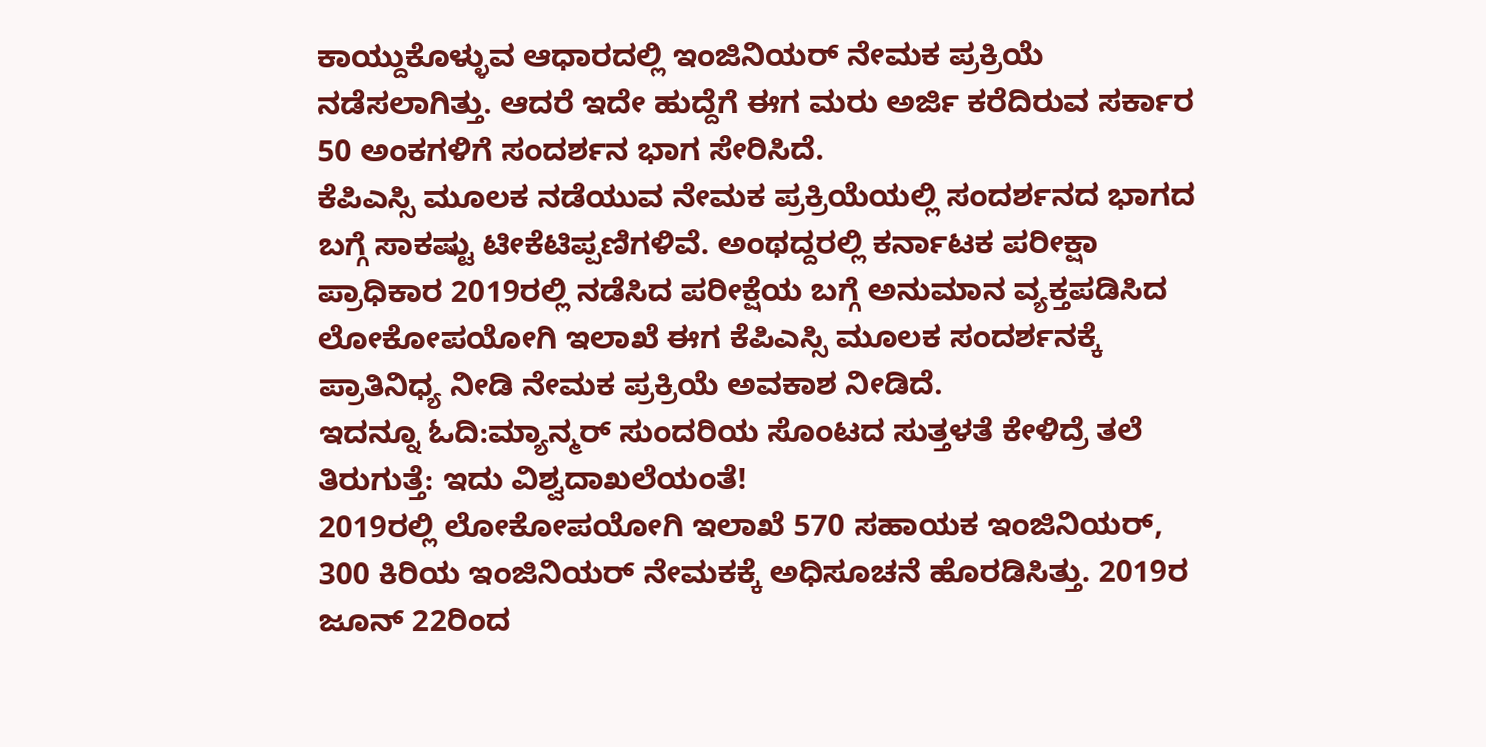ಕಾಯ್ದುಕೊಳ್ಳುವ ಆಧಾರದಲ್ಲಿ ಇಂಜಿನಿಯರ್ ನೇಮಕ ಪ್ರಕ್ರಿಯೆ ನಡೆಸಲಾಗಿತ್ತು. ಆದರೆ ಇದೇ ಹುದ್ದೆಗೆ ಈಗ ಮರು ಅರ್ಜಿ ಕರೆದಿರುವ ಸರ್ಕಾರ 50 ಅಂಕಗಳಿಗೆ ಸಂದರ್ಶನ ಭಾಗ ಸೇರಿಸಿದೆ.
ಕೆಪಿಎಸ್ಸಿ ಮೂಲಕ ನಡೆಯುವ ನೇಮಕ ಪ್ರಕ್ರಿಯೆಯಲ್ಲಿ ಸಂದರ್ಶನದ ಭಾಗದ ಬಗ್ಗೆ ಸಾಕಷ್ಟು ಟೀಕೆಟಿಪ್ಪಣಿಗಳಿವೆ. ಅಂಥದ್ದರಲ್ಲಿ ಕರ್ನಾಟಕ ಪರೀಕ್ಷಾ ಪ್ರಾಧಿಕಾರ 2019ರಲ್ಲಿ ನಡೆಸಿದ ಪರೀಕ್ಷೆಯ ಬಗ್ಗೆ ಅನುಮಾನ ವ್ಯಕ್ತಪಡಿಸಿದ ಲೋಕೋಪಯೋಗಿ ಇಲಾಖೆ ಈಗ ಕೆಪಿಎಸ್ಸಿ ಮೂಲಕ ಸಂದರ್ಶನಕ್ಕೆ ಪ್ರಾತಿನಿಧ್ಯ ನೀಡಿ ನೇಮಕ ಪ್ರಕ್ರಿಯೆ ಅವಕಾಶ ನೀಡಿದೆ.
ಇದನ್ನೂ ಓದಿ:ಮ್ಯಾನ್ಮರ್ ಸುಂದರಿಯ ಸೊಂಟದ ಸುತ್ತಳತೆ ಕೇಳಿದ್ರೆ ತಲೆ ತಿರುಗುತ್ತೆ: ಇದು ವಿಶ್ವದಾಖಲೆಯಂತೆ!
2019ರಲ್ಲಿ ಲೋಕೋಪಯೋಗಿ ಇಲಾಖೆ 570 ಸಹಾಯಕ ಇಂಜಿನಿಯರ್, 300 ಕಿರಿಯ ಇಂಜಿನಿಯರ್ ನೇಮಕಕ್ಕೆ ಅಧಿಸೂಚನೆ ಹೊರಡಿಸಿತ್ತು. 2019ರ ಜೂನ್ 22ರಿಂದ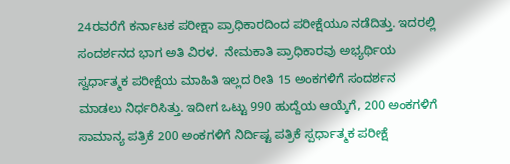24ರವರೆಗೆ ಕರ್ನಾಟಕ ಪರೀಕ್ಷಾ ಪ್ರಾಧಿಕಾರದಿಂದ ಪರೀಕ್ಷೆಯೂ ನಡೆದಿತ್ತು. ಇದರಲ್ಲಿ ಸಂದರ್ಶನದ ಭಾಗ ಅತಿ ವಿರಳ.  ನೇಮಕಾತಿ ಪ್ರಾಧಿಕಾರವು ಅಭ್ಯರ್ಥಿಯ ಸ್ವರ್ಧಾತ್ಮಕ ಪರೀಕ್ಷೆಯ ಮಾಹಿತಿ ಇಲ್ಲದ ರೀತಿ 15 ಅಂಕಗಳಿಗೆ ಸಂದರ್ಶನ ಮಾಡಲು ನಿರ್ಧರಿಸಿತ್ತು. ಇದೀಗ ಒಟ್ಟು 990 ಹುದ್ದೆಯ ಆಯ್ಕೆಗೆ, 200 ಅಂಕಗಳಿಗೆ ಸಾಮಾನ್ಯ ಪತ್ರಿಕೆ 200 ಅಂಕಗಳಿಗೆ ನಿರ್ದಿಷ್ಟ ಪತ್ರಿಕೆ ಸ್ಪರ್ಧಾತ್ಮಕ ಪರೀಕ್ಷೆ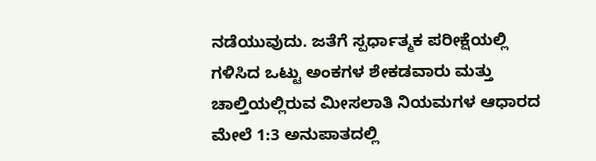ನಡೆಯುವುದು. ಜತೆಗೆ ಸ್ಪರ್ಧಾತ್ಮಕ ಪರೀಕ್ಷೆಯಲ್ಲಿ ಗಳಿಸಿದ ಒಟ್ಟು ಅಂಕಗಳ ಶೇಕಡವಾರು ಮತ್ತು ಚಾಲ್ತಿಯಲ್ಲಿರುವ ಮೀಸಲಾತಿ ನಿಯಮಗಳ ಆಧಾರದ ಮೇಲೆ 1:3 ಅನುಪಾತದಲ್ಲಿ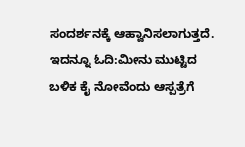ಸಂದರ್ಶನಕ್ಕೆ ಆಹ್ವಾನಿಸಲಾಗುತ್ತದೆ.
ಇದನ್ನೂ ಓದಿ:ಮೀನು ಮುಟ್ಟಿದ ಬಳಿಕ ಕೈ ನೋವೆಂದು ಆಸ್ಪತ್ರೆಗೆ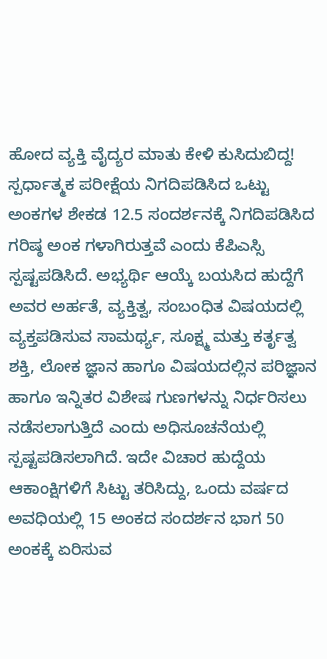ಹೋದ ವ್ಯಕ್ತಿ ವೈದ್ಯರ ಮಾತು ಕೇಳಿ ಕುಸಿದುಬಿದ್ದ!
ಸ್ಪರ್ಧಾತ್ಮಕ ಪರೀಕ್ಷೆಯ ನಿಗದಿಪಡಿಸಿದ ಒಟ್ಟು ಅಂಕಗಳ ಶೇಕಡ 12.5 ಸಂದರ್ಶನಕ್ಕೆ ನಿಗದಿಪಡಿಸಿದ ಗರಿಷ್ಠ ಅಂಕ ಗಳಾಗಿರುತ್ತವೆ ಎಂದು ಕೆಪಿಎಸ್ಸಿ ಸ್ಪಷ್ಟಪಡಿಸಿದೆ. ಅಭ್ಯರ್ಥಿ ಆಯ್ಕೆ ಬಯಸಿದ ಹುದ್ದೆಗೆ ಅವರ ಅರ್ಹತೆ, ವ್ಯಕ್ತಿತ್ವ, ಸಂಬಂಧಿತ ವಿಷಯದಲ್ಲಿ ವ್ಯಕ್ತಪಡಿಸುವ ಸಾಮರ್ಥ್ಯ, ಸೂಕ್ಷ್ಮ ಮತ್ತು ಕರ್ತೃತ್ವ ಶಕ್ತಿ, ಲೋಕ ಜ್ಞಾನ ಹಾಗೂ ವಿಷಯದಲ್ಲಿನ ಪರಿಜ್ಞಾನ ಹಾಗೂ ಇನ್ನಿತರ ವಿಶೇಷ ಗುಣಗಳನ್ನು ನಿರ್ಧರಿಸಲು ನಡೆಸಲಾಗುತ್ತಿದೆ ಎಂದು ಅಧಿಸೂಚನೆಯಲ್ಲಿ ಸ್ಪಷ್ಟಪಡಿಸಲಾಗಿದೆ. ಇದೇ ವಿಚಾರ ಹುದ್ದೆಯ ಆಕಾಂಕ್ಷಿಗಳಿಗೆ ಸಿಟ್ಟು ತರಿಸಿದ್ದು, ಒಂದು ವರ್ಷದ ಅವಧಿಯಲ್ಲಿ 15 ಅಂಕದ ಸಂದರ್ಶನ ಭಾಗ 50 ಅಂಕಕ್ಕೆ ಏರಿಸುವ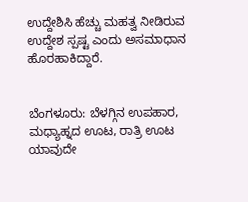ಉದ್ದೇಶಿಸಿ ಹೆಚ್ಚು ಮಹತ್ವ ನೀಡಿರುವ ಉದ್ದೇಶ ಸ್ಪಷ್ಟ ಎಂದು ಅಸಮಾಧಾನ ಹೊರಹಾಕಿದ್ದಾರೆ.


ಬೆಂಗಳೂರು: ಬೆಳಗ್ಗಿನ ಉಪಹಾರ, ಮಧ್ಯಾಹ್ನದ ಊಟ, ರಾತ್ರಿ ಊಟ ಯಾವುದೇ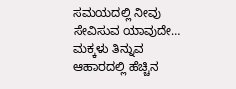ಸಮಯದಲ್ಲಿ ನೀವು ಸೇವಿಸುವ ಯಾವುದೇ…
ಮಕ್ಕಳು ತಿನ್ನುವ ಆಹಾರದಲ್ಲಿ ಹೆಚ್ಚಿನ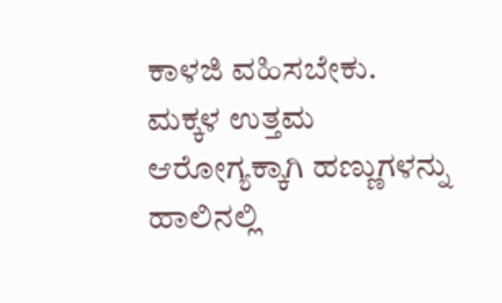ಕಾಳಜಿ ವಹಿಸಬೇಕು. ಮಕ್ಕಳ ಉತ್ತಮ ಆರೋಗ್ಯಕ್ಕಾಗಿ ಹಣ್ಣುಗಳನ್ನು ಹಾಲಿನಲ್ಲಿ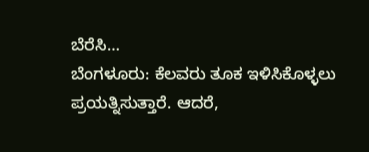ಬೆರೆಸಿ…
ಬೆಂಗಳೂರು: ಕೆಲವರು ತೂಕ ಇಳಿಸಿಕೊಳ್ಳಲು ಪ್ರಯತ್ನಿಸುತ್ತಾರೆ. ಆದರೆ,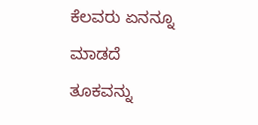ಕೆಲವರು ಏನನ್ನೂ ಮಾಡದೆ ತೂಕವನ್ನು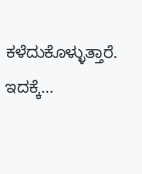ಕಳೆದುಕೊಳ್ಳುತ್ತಾರೆ. ಇದಕ್ಕೆ…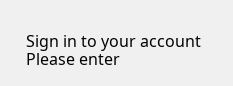Sign in to your account
Please enter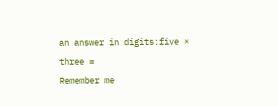an answer in digits:five × three =
Remember me